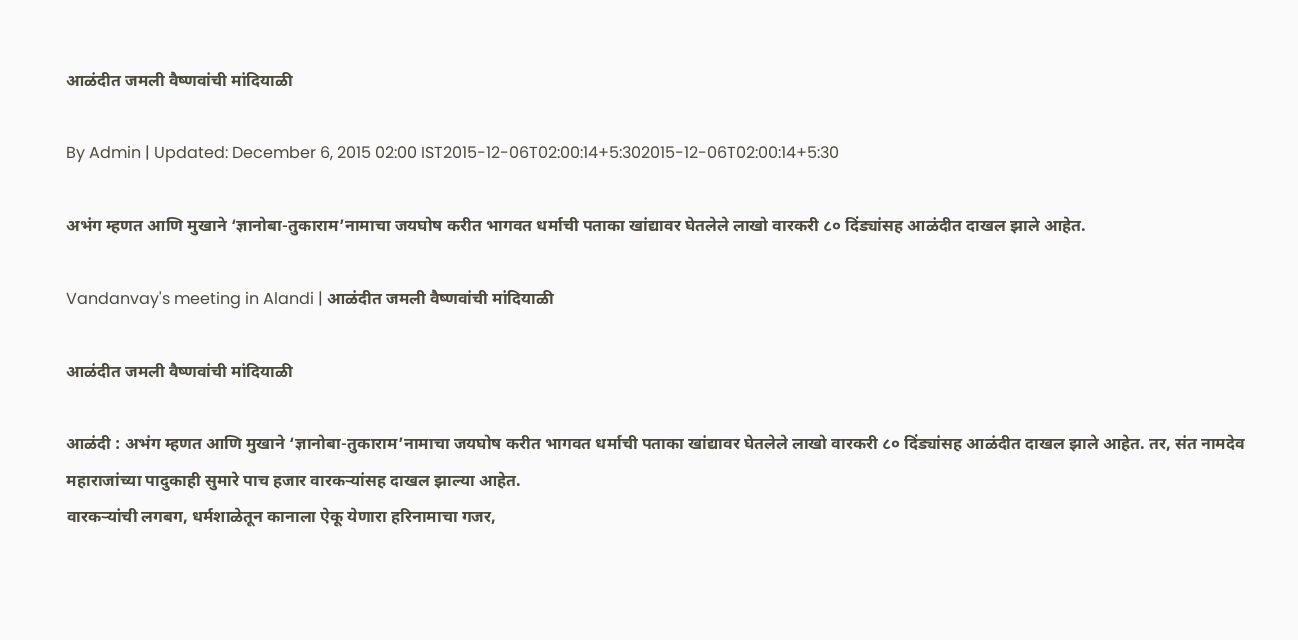आळंदीत जमली वैष्णवांची मांदियाळी

By Admin | Updated: December 6, 2015 02:00 IST2015-12-06T02:00:14+5:302015-12-06T02:00:14+5:30

अभंग म्हणत आणि मुखाने ‘ज्ञानोबा-तुकाराम’नामाचा जयघोष करीत भागवत धर्माची पताका खांद्यावर घेतलेले लाखो वारकरी ८० दिंड्यांसह आळंदीत दाखल झाले आहेत.

Vandanvay's meeting in Alandi | आळंदीत जमली वैष्णवांची मांदियाळी

आळंदीत जमली वैष्णवांची मांदियाळी

आळंदी : अभंग म्हणत आणि मुखाने ‘ज्ञानोबा-तुकाराम’नामाचा जयघोष करीत भागवत धर्माची पताका खांद्यावर घेतलेले लाखो वारकरी ८० दिंड्यांसह आळंदीत दाखल झाले आहेत. तर, संत नामदेव महाराजांच्या पादुकाही सुमारे पाच हजार वारकऱ्यांसह दाखल झाल्या आहेत.
वारकऱ्यांची लगबग, धर्मशाळेतून कानाला ऐकू येणारा हरिनामाचा गजर,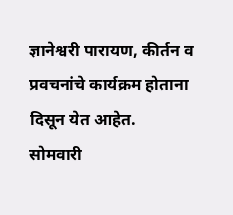ज्ञानेश्वरी पारायण, कीर्तन व प्रवचनांचे कार्यक्रम होताना दिसून येत आहेत.
सोमवारी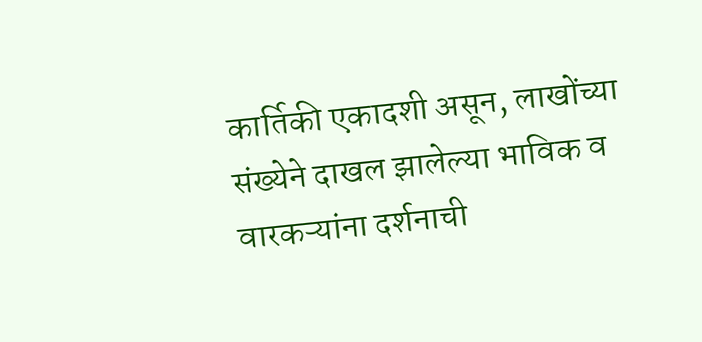कार्तिकी एकादशी असून, लाखोंच्या संख्येने दाखल झालेल्या भाविक व वारकऱ्यांना दर्शनाची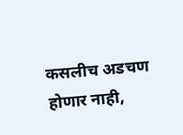कसलीच अडचण होणार नाही,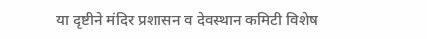या दृष्टीने मंदिर प्रशासन व देवस्थान कमिटी विशेष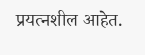प्रयत्नशील आहेत.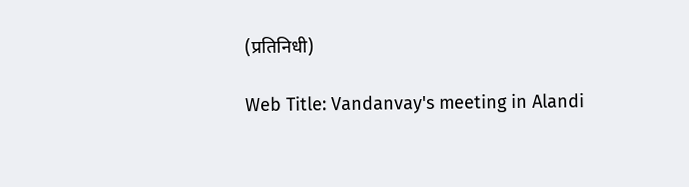(प्रतिनिधी)

Web Title: Vandanvay's meeting in Alandi